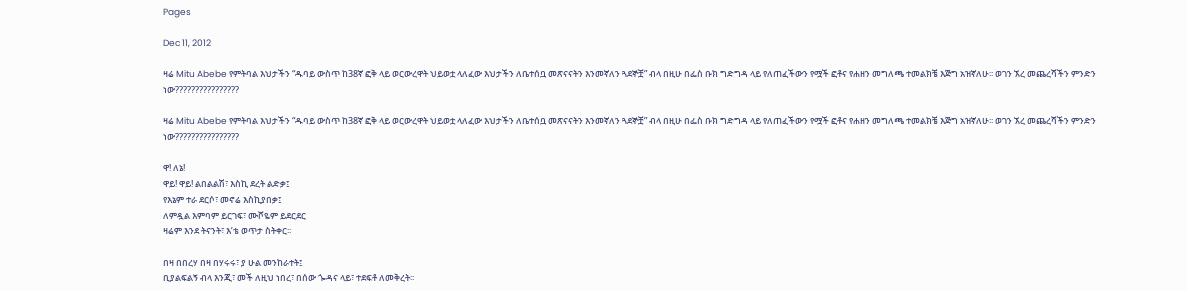Pages

Dec 11, 2012

ዛሬ Mitu Abebe የምትባል እህታችን “ዱባይ ውስጥ ከ38ኛ ፎቅ ላይ ወርውረዋት ህይወቷ ላለፈው እህታችን ለቤተሰቧ መጽናናትን እንመኛለን ጓደኞቿ” ብላ በዚሁ በፌስ ቡክ ግድግዳ ላይ የለጠፈችውን የሟች ፎቶና የሐዘን መግለጫ ተመልክቼ እጅግ አዝኛለሁ፡፡ ወገን ኧረ መጨረሻችን ምንድን ነው????????????????

ዛሬ Mitu Abebe የምትባል እህታችን “ዱባይ ውስጥ ከ38ኛ ፎቅ ላይ ወርውረዋት ህይወቷ ላለፈው እህታችን ለቤተሰቧ መጽናናትን እንመኛለን ጓደኞቿ” ብላ በዚሁ በፌስ ቡክ ግድግዳ ላይ የለጠፈችውን የሟች ፎቶና የሐዘን መግለጫ ተመልክቼ እጅግ አዝኛለሁ፡፡ ወገን ኧረ መጨረሻችን ምንድን ነው????????????????

ዋ! ለኔ!
ዋይ! ዋይ! ልበልልሽ፣ እስኪ ደረት ልድቃ፤
የእኔም ተራ ደርሶ፣ መኖሬ እስኪያበቃ፤
ለምዷል እምባም ይርገፍ፣ ሙሾዬም ይደርደር
ዛሬም እንደ ትናንት፣ እ’ቴ ወጥታ ስትቀር፡፡

በዛ በበረሃ በዛ በሃሩሩ፣ ያ ሁል መንከራተት፤
ቢያልፍልኝ ብላ እንጂ፣ መች ለዚህ ነበረ፣ በሰው ጐዳና ላይ፣ ተደፍቶ ለመቅረት፡፡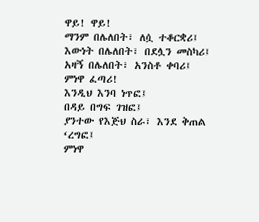ዋይ! ዋይ!
ማንም በሌለበት፣ ለሷ ተቆርቋሪ፤
እውነት በሌለበት፣ በደሏን መስካሪ፤
አዛኝ በሌለበት፣ አንስቶ ቀባሪ፤
ምነዋ ፈጣሪ!
እንዲህ እንባ ነጥፎ፤
በዳይ በግፍ ገዝፎ፤
ያንተው የእጅህ ስራ፣ እንደ ቅጠል ‘ረግፎ፤
ምነዋ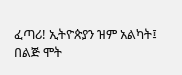ፈጣሪ! ኢትዮጵያን ዝም አልካት፤
በልጅ ሞት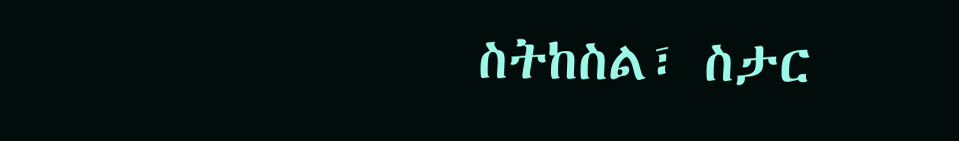ስትከስል፣ ስታር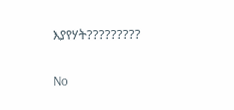እያየሃት?????????

No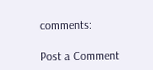comments:

Post a Comment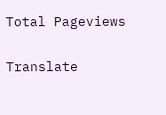Total Pageviews

Translate